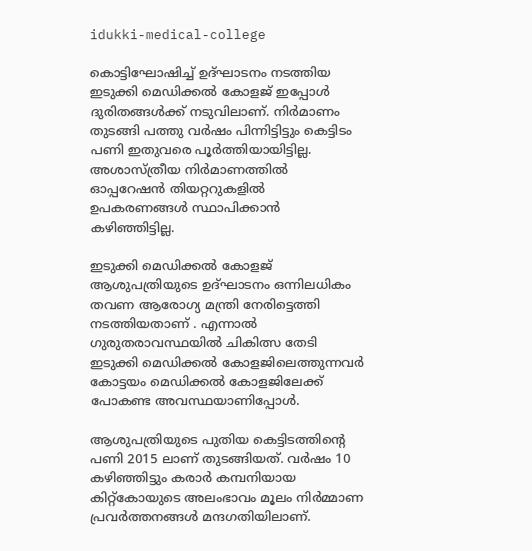idukki-medical-college

കൊട്ടിഘോഷിച്ച് ഉദ്ഘാടനം നടത്തിയ ഇടുക്കി മെഡിക്കൽ കോളജ് ഇപ്പോള്‍ ദുരിതങ്ങൾക്ക് നടുവിലാണ്. നിർമാണം തുടങ്ങി പത്തു വർഷം പിന്നിട്ടിട്ടും കെട്ടിടം പണി ഇതുവരെ പൂർത്തിയായിട്ടില്ല. അശാസ്ത്രീയ നിർമാണത്തില്‍ ഓപ്പറേഷൻ തിയറ്ററുകളിൽ ഉപകരണങ്ങൾ സ്ഥാപിക്കാൻ കഴിഞ്ഞിട്ടില്ല.

ഇടുക്കി മെഡിക്കൽ കോളജ് ആശുപത്രിയുടെ ഉദ്ഘാടനം ഒന്നിലധികം തവണ ആരോഗ്യ മന്ത്രി നേരിട്ടെത്തി നടത്തിയതാണ് . എന്നാൽ ഗുരുതരാവസ്ഥയിൽ ചികിത്സ തേടി ഇടുക്കി മെഡിക്കൽ കോളജിലെത്തുന്നവർ കോട്ടയം മെഡിക്കൽ കോളജിലേക്ക് പോകണ്ട അവസ്ഥയാണിപ്പോൾ.

ആശുപത്രിയുടെ പുതിയ കെട്ടിടത്തിന്റെ പണി 2015 ലാണ് തുടങ്ങിയത്. വർഷം 10 കഴിഞ്ഞിട്ടും കരാർ കമ്പനിയായ കിറ്റ്കോയുടെ അലംഭാവം മൂലം നിർമ്മാണ പ്രവർത്തനങ്ങൾ മന്ദഗതിയിലാണ്.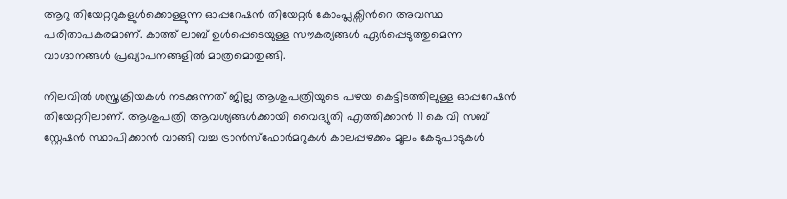ആറു തിയേറ്ററുകളുൾക്കൊള്ളുന്ന ഓപ്പറേഷൻ തിയേറ്റർ കോംപ്ലക്സിൻറെ അവസ്ഥ പരിതാപകരമാണ്. കാത്ത് ലാബ് ഉൾപ്പെടെയുള്ള സൗകര്യങ്ങൾ ഏർപ്പെടുത്തുമെന്ന വാഗ്ദാനങ്ങൾ പ്രഖ്യാപനങ്ങളില്‍ മാത്രമൊതുങ്ങി.

നിലവിൽ ശസ്ത്രക്രിയകൾ നടക്കുന്നത് ജില്ല ആശുപത്രിയുടെ പഴയ കെട്ടിടത്തിലുള്ള ഓപ്പറേഷൻ തിയേറ്ററിലാണ്. ആശുപത്രി ആവശ്യങ്ങൾക്കായി വൈദ്യുതി എത്തിക്കാൻ 11 കെ വി സബ് സ്റ്റേഷൻ സ്ഥാപിക്കാൻ വാങ്ങി വച്ച ട്രാൻസ്ഫോർമറുകൾ കാലപ്പഴക്കം മൂലം കേടുപാടുകൾ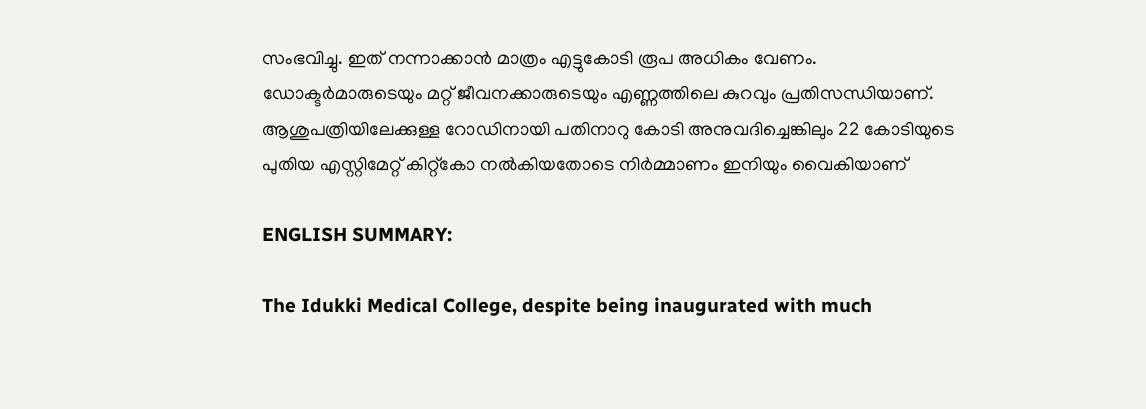സംഭവിച്ചു. ഇത് നന്നാക്കാൻ മാത്രം എട്ടുകോടി രൂപ അധികം വേണം. ഡോക്ടർമാരുടെയും മറ്റ് ജീവനക്കാരുടെയും എണ്ണത്തിലെ കുറവും പ്രതിസന്ധിയാണ്. ആശുപത്രിയിലേക്കുള്ള റോഡിനായി പതിനാറു കോടി അനുവദിച്ചെങ്കിലും 22 കോടിയുടെ പുതിയ എസ്റ്റിമേറ്റ് കിറ്റ്കോ നൽകിയതോടെ നിർമ്മാണം ഇനിയും വൈകിയാണ്

ENGLISH SUMMARY:

The Idukki Medical College, despite being inaugurated with much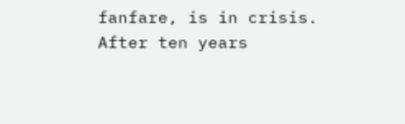fanfare, is in crisis. After ten years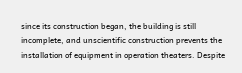since its construction began, the building is still incomplete, and unscientific construction prevents the installation of equipment in operation theaters. Despite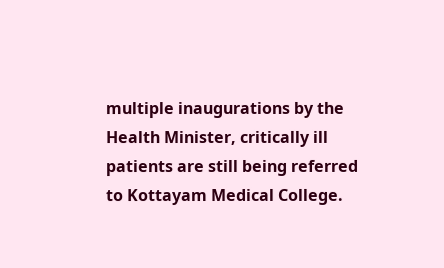multiple inaugurations by the Health Minister, critically ill patients are still being referred to Kottayam Medical College.